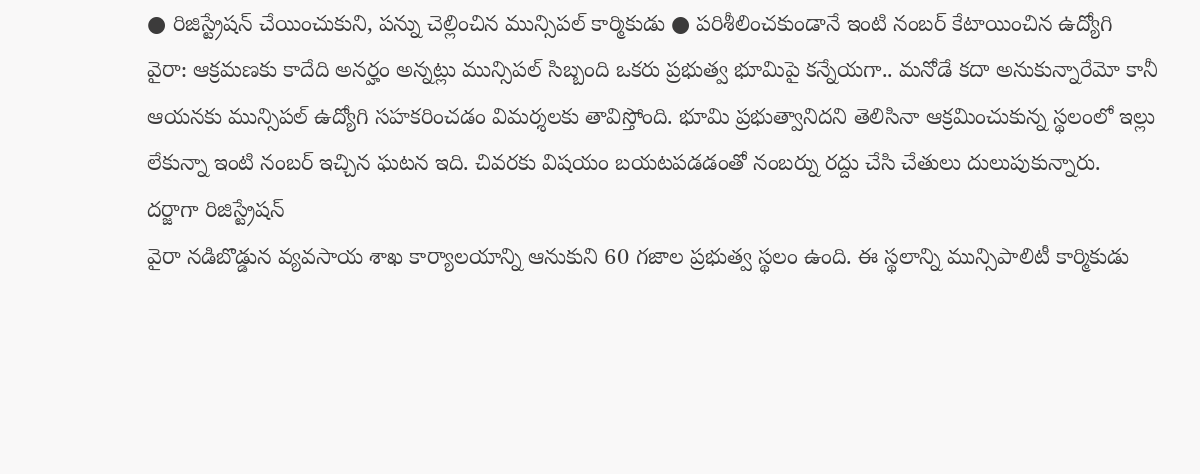● రిజిస్ట్రేషన్ చేయించుకుని, పన్ను చెల్లించిన మున్సిపల్ కార్మికుడు ● పరిశీలించకుండానే ఇంటి నంబర్ కేటాయించిన ఉద్యోగి
వైరా: ఆక్రమణకు కాదేది అనర్హం అన్నట్లు మున్సిపల్ సిబ్బంది ఒకరు ప్రభుత్వ భూమిపై కన్నేయగా.. మనోడే కదా అనుకున్నారేమో కానీ ఆయనకు మున్సిపల్ ఉద్యోగి సహకరించడం విమర్శలకు తావిస్తోంది. భూమి ప్రభుత్వానిదని తెలిసినా ఆక్రమించుకున్న స్థలంలో ఇల్లు లేకున్నా ఇంటి నంబర్ ఇచ్చిన ఘటన ఇది. చివరకు విషయం బయటపడడంతో నంబర్ను రద్దు చేసి చేతులు దులుపుకున్నారు.
దర్జాగా రిజిస్ట్రేషన్
వైరా నడిబొడ్డున వ్యవసాయ శాఖ కార్యాలయాన్ని ఆనుకుని 60 గజాల ప్రభుత్వ స్థలం ఉంది. ఈ స్థలాన్ని మున్సిపాలిటీ కార్మికుడు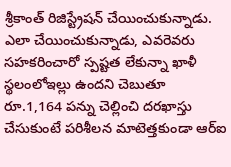శ్రీకాంత్ రిజిస్ట్రేషన్ చేయించుకున్నాడు. ఎలా చేయించుకున్నాడు, ఎవరెవరు సహకరించారో స్పష్టత లేకున్నా ఖాళీ స్థలంలోఇల్లు ఉందని చెబుతూ రూ.1,164 పన్ను చెల్లించి దరఖాస్తు చేసుకుంటే పరిశీలన మాటెత్తకుండా ఆర్ఐ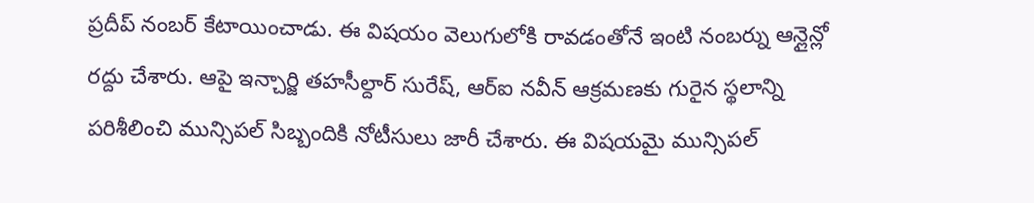ప్రదీప్ నంబర్ కేటాయించాడు. ఈ విషయం వెలుగులోకి రావడంతోనే ఇంటి నంబర్ను ఆన్లైన్లో రద్దు చేశారు. ఆపై ఇన్చార్జి తహసీల్దార్ సురేష్, ఆర్ఐ నవీన్ ఆక్రమణకు గురైన స్థలాన్ని పరిశీలించి మున్సిపల్ సిబ్బందికి నోటీసులు జారీ చేశారు. ఈ విషయమై మున్సిపల్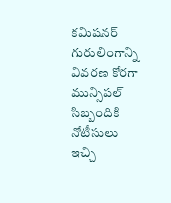కమిషనర్ గురులింగాన్ని వివరణ కోరగా మున్సిపల్ సిబ్బందికి నోటీసులు ఇచ్చి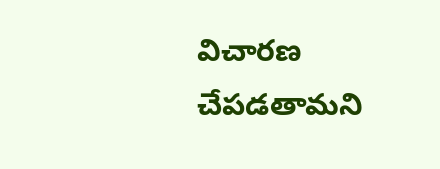విచారణ చేపడతామని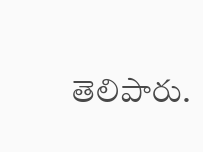తెలిపారు.